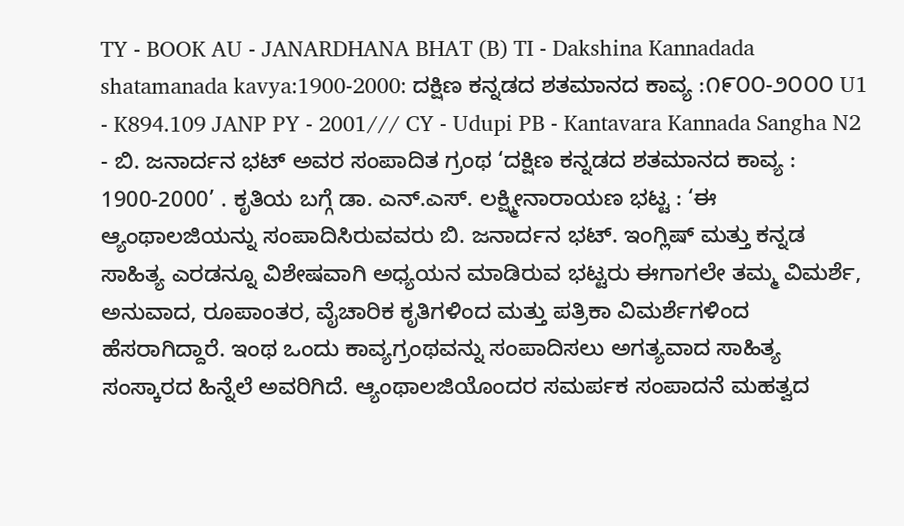TY - BOOK AU - JANARDHANA BHAT (B) TI - Dakshina Kannadada shatamanada kavya:1900-2000: ದಕ್ಷಿಣ ಕನ್ನಡದ ಶತಮಾನದ ಕಾವ್ಯ :೧೯೦೦-೨೦೦೦ U1 - K894.109 JANP PY - 2001/// CY - Udupi PB - Kantavara Kannada Sangha N2 - ಬಿ. ಜನಾರ್ದನ ಭಟ್ ಅವರ ಸಂಪಾದಿತ ಗ್ರಂಥ ‘ದಕ್ಷಿಣ ಕನ್ನಡದ ಶತಮಾನದ ಕಾವ್ಯ : 1900-2000’ . ಕೃತಿಯ ಬಗ್ಗೆ ಡಾ. ಎನ್.ಎಸ್. ಲಕ್ಷ್ಮೀನಾರಾಯಣ ಭಟ್ಟ : ‘ಈ ಆ್ಯಂಥಾಲಜಿಯನ್ನು ಸಂಪಾದಿಸಿರುವವರು ಬಿ. ಜನಾರ್ದನ ಭಟ್. ಇಂಗ್ಲಿಷ್ ಮತ್ತು ಕನ್ನಡ ಸಾಹಿತ್ಯ ಎರಡನ್ನೂ ವಿಶೇಷವಾಗಿ ಅಧ್ಯಯನ ಮಾಡಿರುವ ಭಟ್ಟರು ಈಗಾಗಲೇ ತಮ್ಮ ವಿಮರ್ಶೆ, ಅನುವಾದ, ರೂಪಾಂತರ, ವೈಚಾರಿಕ ಕೃತಿಗಳಿಂದ ಮತ್ತು ಪತ್ರಿಕಾ ವಿಮರ್ಶೆಗಳಿಂದ ಹೆಸರಾಗಿದ್ದಾರೆ. ಇಂಥ ಒಂದು ಕಾವ್ಯಗ್ರಂಥವನ್ನು ಸಂಪಾದಿಸಲು ಅಗತ್ಯವಾದ ಸಾಹಿತ್ಯ ಸಂಸ್ಕಾರದ ಹಿನ್ನೆಲೆ ಅವರಿಗಿದೆ. ಆ್ಯಂಥಾಲಜಿಯೊಂದರ ಸಮರ್ಪಕ ಸಂಪಾದನೆ ಮಹತ್ವದ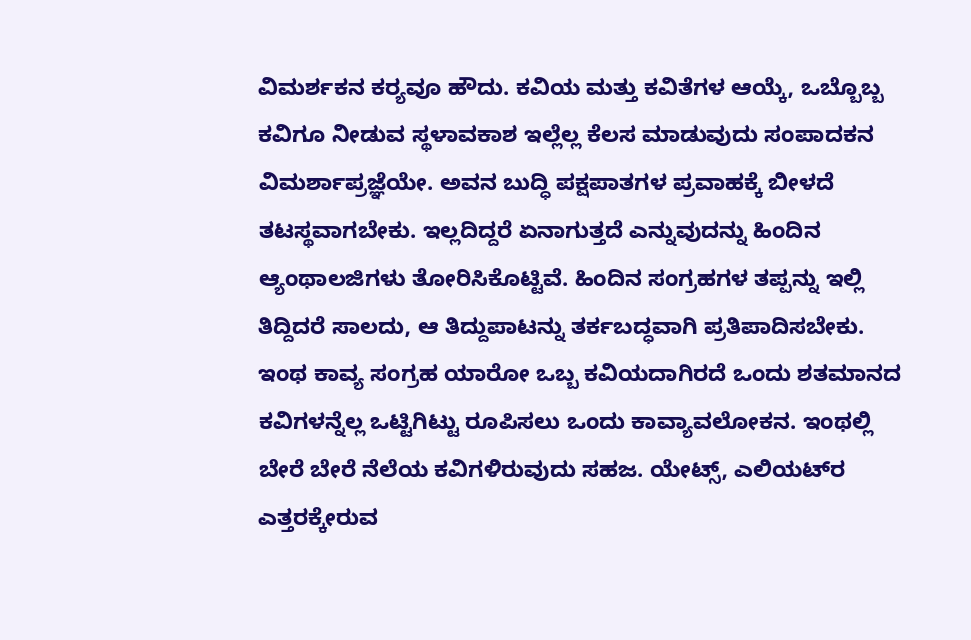ವಿಮರ್ಶಕನ ಕರ‍್ಯವೂ ಹೌದು. ಕವಿಯ ಮತ್ತು ಕವಿತೆಗಳ ಆಯ್ಕೆ, ಒಬ್ಬೊಬ್ಬ ಕವಿಗೂ ನೀಡುವ ಸ್ಥಳಾವಕಾಶ ಇಲ್ಲೆಲ್ಲ ಕೆಲಸ ಮಾಡುವುದು ಸಂಪಾದಕನ ವಿಮರ್ಶಾಪ್ರಜ್ಞೆಯೇ. ಅವನ ಬುದ್ಧಿ ಪಕ್ಷಪಾತಗಳ ಪ್ರವಾಹಕ್ಕೆ ಬೀಳದೆ ತಟಸ್ಥವಾಗಬೇಕು. ಇಲ್ಲದಿದ್ದರೆ ಏನಾಗುತ್ತದೆ ಎನ್ನುವುದನ್ನು ಹಿಂದಿನ ಆ್ಯಂಥಾಲಜಿಗಳು ತೋರಿಸಿಕೊಟ್ಟಿವೆ. ಹಿಂದಿನ ಸಂಗ್ರಹಗಳ ತಪ್ಪನ್ನು ಇಲ್ಲಿ ತಿದ್ದಿದರೆ ಸಾಲದು, ಆ ತಿದ್ದುಪಾಟನ್ನು ತರ್ಕಬದ್ಧವಾಗಿ ಪ್ರತಿಪಾದಿಸಬೇಕು. ಇಂಥ ಕಾವ್ಯ ಸಂಗ್ರಹ ಯಾರೋ ಒಬ್ಬ ಕವಿಯದಾಗಿರದೆ ಒಂದು ಶತಮಾನದ ಕವಿಗಳನ್ನೆಲ್ಲ ಒಟ್ಟಿಗಿಟ್ಟು ರೂಪಿಸಲು ಒಂದು ಕಾವ್ಯಾವಲೋಕನ. ಇಂಥಲ್ಲಿ ಬೇರೆ ಬೇರೆ ನೆಲೆಯ ಕವಿಗಳಿರುವುದು ಸಹಜ. ಯೇಟ್ಸ್, ಎಲಿಯಟ್‌ರ ಎತ್ತರಕ್ಕೇರುವ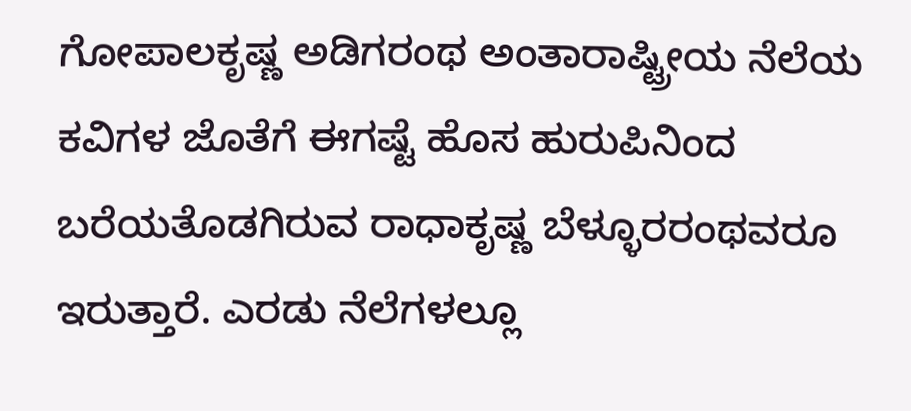ಗೋಪಾಲಕೃಷ್ಣ ಅಡಿಗರಂಥ ಅಂತಾರಾಷ್ಟ್ರೀಯ ನೆಲೆಯ ಕವಿಗಳ ಜೊತೆಗೆ ಈಗಷ್ಟೆ ಹೊಸ ಹುರುಪಿನಿಂದ ಬರೆಯತೊಡಗಿರುವ ರಾಧಾಕೃಷ್ಣ ಬೆಳ್ಳೂರರಂಥವರೂ ಇರುತ್ತಾರೆ. ಎರಡು ನೆಲೆಗಳಲ್ಲೂ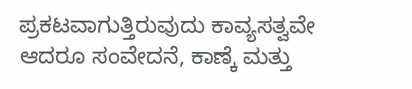ಪ್ರಕಟವಾಗುತ್ತಿರುವುದು ಕಾವ್ಯಸತ್ವವೇ ಆದರೂ ಸಂವೇದನೆ, ಕಾಣ್ಕೆ ಮತ್ತು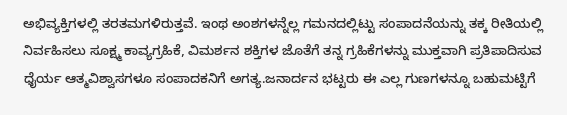ಅಭಿವ್ಯಕ್ತಿಗಳಲ್ಲಿ ತರತಮಗಳಿರುತ್ತವೆ. ಇಂಥ ಅಂಶಗಳನ್ನೆಲ್ಲ ಗಮನದಲ್ಲಿಟ್ಟು ಸಂಪಾದನೆಯನ್ನು ತಕ್ಕ ರೀತಿಯಲ್ಲಿ ನಿರ್ವಹಿಸಲು ಸೂಕ್ಷ್ಮ ಕಾವ್ಯಗ್ರಹಿಕೆ, ವಿಮರ್ಶನ ಶಕ್ತಿಗಳ ಜೊತೆಗೆ ತನ್ನ ಗ್ರಹಿಕೆಗಳನ್ನು ಮುಕ್ತವಾಗಿ ಪ್ರತಿಪಾದಿಸುವ ಧೈರ್ಯ ಆತ್ಮವಿಶ್ವಾಸಗಳೂ ಸಂಪಾದಕನಿಗೆ ಅಗತ್ಯ.ಜನಾರ್ದನ ಭಟ್ಟರು ಈ ಎಲ್ಲ ಗುಣಗಳನ್ನೂ ಬಹುಮಟ್ಟಿಗೆ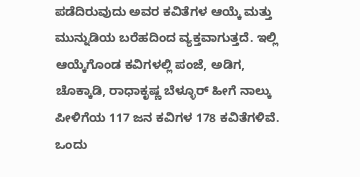ಪಡೆದಿರುವುದು ಅವರ ಕವಿತೆಗಳ ಆಯ್ಕೆ ಮತ್ತು ಮುನ್ನುಡಿಯ ಬರೆಹದಿಂದ ವ್ಯಕ್ತವಾಗುತ್ತದೆ. ಇಲ್ಲಿ ಆಯ್ಕೆಗೊಂಡ ಕವಿಗಳಲ್ಲಿ ಪಂಜೆ, ಅಡಿಗ, ಚೊಕ್ಕಾಡಿ, ರಾಧಾಕೃಷ್ಣ ಬೆಳ್ಳೂರ್ ಹೀಗೆ ನಾಲ್ಕು ಪೀಳಿಗೆಯ 117 ಜನ ಕವಿಗಳ 178 ಕವಿತೆಗಳಿವೆ. ಒಂದು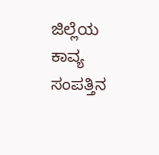ಜಿಲ್ಲೆಯ ಕಾವ್ಯ ಸಂಪತ್ತಿನ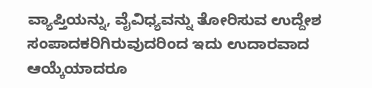ವ್ಯಾಪ್ತಿಯನ್ನು, ವೈವಿಧ್ಯವನ್ನು ತೋರಿಸುವ ಉದ್ದೇಶ ಸಂಪಾದಕರಿಗಿರುವುದರಿಂದ ಇದು ಉದಾರವಾದ ಆಯ್ಕೆಯಾದರೂ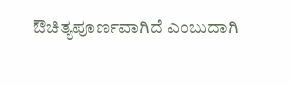ಔಚಿತ್ಯಪೂರ್ಣವಾಗಿದೆ ಎಂಬುದಾಗಿ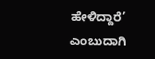ಹೇಳಿದ್ದಾರೆ’ ಎಂಬುದಾಗಿ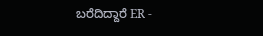ಬರೆದಿದ್ದಾರೆ ER -